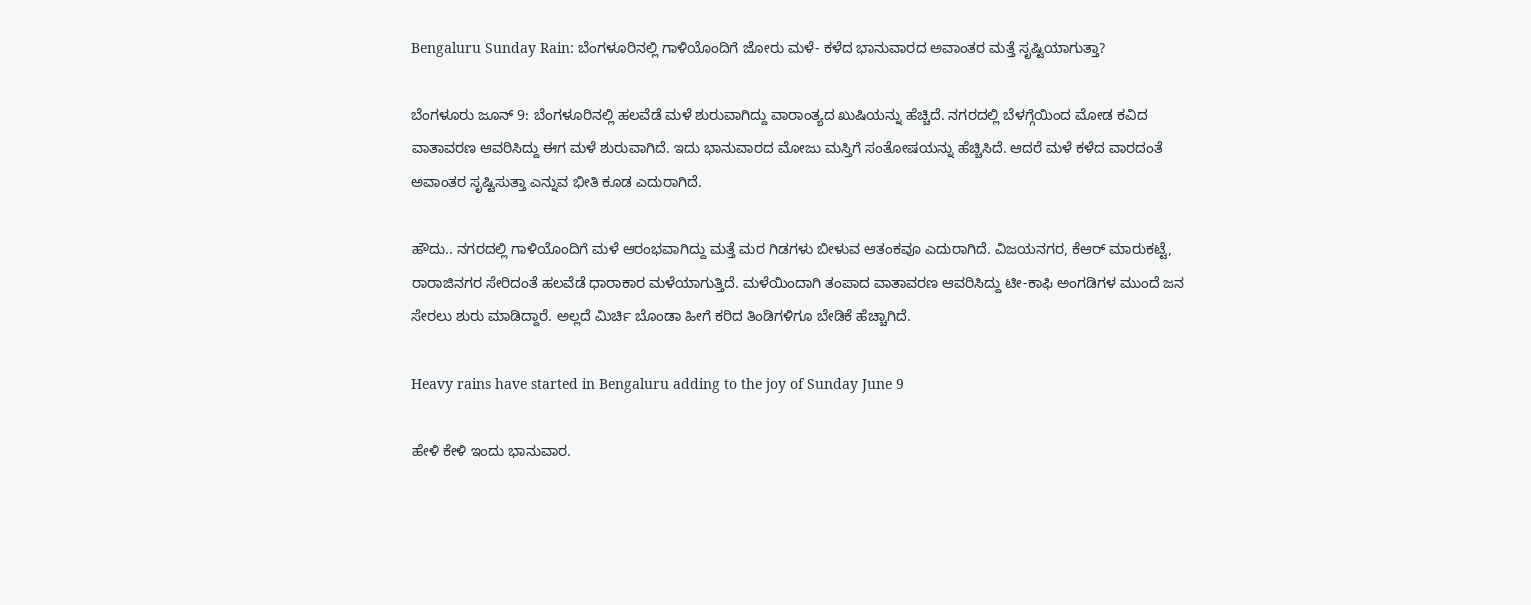Bengaluru Sunday Rain: ಬೆಂಗಳೂರಿನಲ್ಲಿ ಗಾಳಿಯೊಂದಿಗೆ ಜೋರು ಮಳೆ- ಕಳೆದ ಭಾನುವಾರದ ಅವಾಂತರ ಮತ್ತೆ ಸೃಷ್ಟಿಯಾಗುತ್ತಾ?

ಬೆಂಗಳೂರು ಜೂನ್ 9: ಬೆಂಗಳೂರಿನಲ್ಲಿ ಹಲವೆಡೆ ಮಳೆ ಶುರುವಾಗಿದ್ದು ವಾರಾಂತ್ಯದ ಖುಷಿಯನ್ನು ಹೆಚ್ಚಿದೆ. ನಗರದಲ್ಲಿ ಬೆಳಗ್ಗೆಯಿಂದ ಮೋಡ ಕವಿದ ವಾತಾವರಣ ಆವರಿಸಿದ್ದು ಈಗ ಮಳೆ ಶುರುವಾಗಿದೆ. ಇದು ಭಾನುವಾರದ ಮೋಜು ಮಸ್ತಿಗೆ ಸಂತೋಷಯನ್ನು ಹೆಚ್ಚಿಸಿದೆ. ಆದರೆ ಮಳೆ ಕಳೆದ ವಾರದಂತೆ ಅವಾಂತರ ಸೃಷ್ಟಿಸುತ್ತಾ ಎನ್ನುವ ಭೀತಿ ಕೂಡ ಎದುರಾಗಿದೆ.

ಹೌದು.. ನಗರದಲ್ಲಿ ಗಾಳಿಯೊಂದಿಗೆ ಮಳೆ ಆರಂಭವಾಗಿದ್ದು ಮತ್ತೆ ಮರ ಗಿಡಗಳು ಬೀಳುವ ಆತಂಕವೂ ಎದುರಾಗಿದೆ. ವಿಜಯನಗರ, ಕೆಆರ್ ಮಾರುಕಟ್ಟೆ, ರಾರಾಜಿನಗರ ಸೇರಿದಂತೆ ಹಲವೆಡೆ ಧಾರಾಕಾರ ಮಳೆಯಾಗುತ್ತಿದೆ. ಮಳೆಯಿಂದಾಗಿ ತಂಪಾದ ವಾತಾವರಣ ಆವರಿಸಿದ್ದು ಟೀ-ಕಾಫಿ ಅಂಗಡಿಗಳ ಮುಂದೆ ಜನ ಸೇರಲು ಶುರು ಮಾಡಿದ್ದಾರೆ. ಅಲ್ಲದೆ ಮಿರ್ಚಿ ಬೊಂಡಾ ಹೀಗೆ ಕರಿದ ತಿಂಡಿಗಳಿಗೂ ಬೇಡಿಕೆ ಹೆಚ್ಚಾಗಿದೆ.

Heavy rains have started in Bengaluru adding to the joy of Sunday June 9

ಹೇಳಿ ಕೇಳಿ ಇಂದು ಭಾನುವಾರ.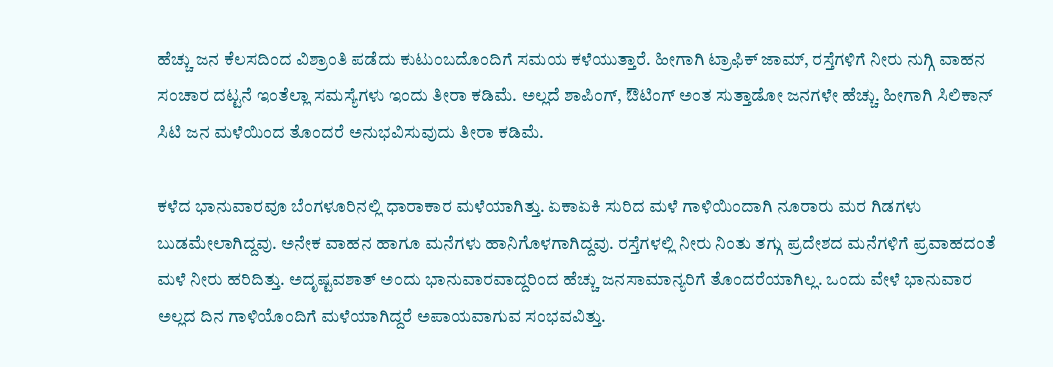ಹೆಚ್ಚು ಜನ ಕೆಲಸದಿಂದ ವಿಶ್ರಾಂತಿ ಪಡೆದು ಕುಟುಂಬದೊಂದಿಗೆ ಸಮಯ ಕಳೆಯುತ್ತಾರೆ. ಹೀಗಾಗಿ ಟ್ರಾಫಿಕ್ ಜಾಮ್, ರಸ್ತೆಗಳಿಗೆ ನೀರು ನುಗ್ಗಿ ವಾಹನ ಸಂಚಾರ ದಟ್ಟನೆ ಇಂತೆಲ್ಲಾ ಸಮಸ್ಯೆಗಳು ಇಂದು ತೀರಾ ಕಡಿಮೆ. ಅಲ್ಲದೆ ಶಾಪಿಂಗ್, ಔಟಿಂಗ್ ಅಂತ ಸುತ್ತಾಡೋ ಜನಗಳೇ ಹೆಚ್ಚು. ಹೀಗಾಗಿ ಸಿಲಿಕಾನ್ ಸಿಟಿ ಜನ ಮಳೆಯಿಂದ ತೊಂದರೆ ಅನುಭವಿಸುವುದು ತೀರಾ ಕಡಿಮೆ.

ಕಳೆದ ಭಾನುವಾರವೂ ಬೆಂಗಳೂರಿನಲ್ಲಿ ಧಾರಾಕಾರ ಮಳೆಯಾಗಿತ್ತು. ಏಕಾಏಕಿ ಸುರಿದ ಮಳೆ ಗಾಳಿಯಿಂದಾಗಿ ನೂರಾರು ಮರ ಗಿಡಗಳು ಬುಡಮೇಲಾಗಿದ್ದವು. ಅನೇಕ ವಾಹನ ಹಾಗೂ ಮನೆಗಳು ಹಾನಿಗೊಳಗಾಗಿದ್ದವು. ರಸ್ತೆಗಳಲ್ಲಿ ನೀರು ನಿಂತು ತಗ್ಗು ಪ್ರದೇಶದ ಮನೆಗಳಿಗೆ ಪ್ರವಾಹದಂತೆ ಮಳೆ ನೀರು ಹರಿದಿತ್ತು. ಅದೃಷ್ಟವಶಾತ್ ಅಂದು ಭಾನುವಾರವಾದ್ದರಿಂದ ಹೆಚ್ಚು ಜನಸಾಮಾನ್ಯರಿಗೆ ತೊಂದರೆಯಾಗಿಲ್ಲ. ಒಂದು ವೇಳೆ ಭಾನುವಾರ ಅಲ್ಲದ ದಿನ ಗಾಳಿಯೊಂದಿಗೆ ಮಳೆಯಾಗಿದ್ದರೆ ಅಪಾಯವಾಗುವ ಸಂಭವವಿತ್ತು.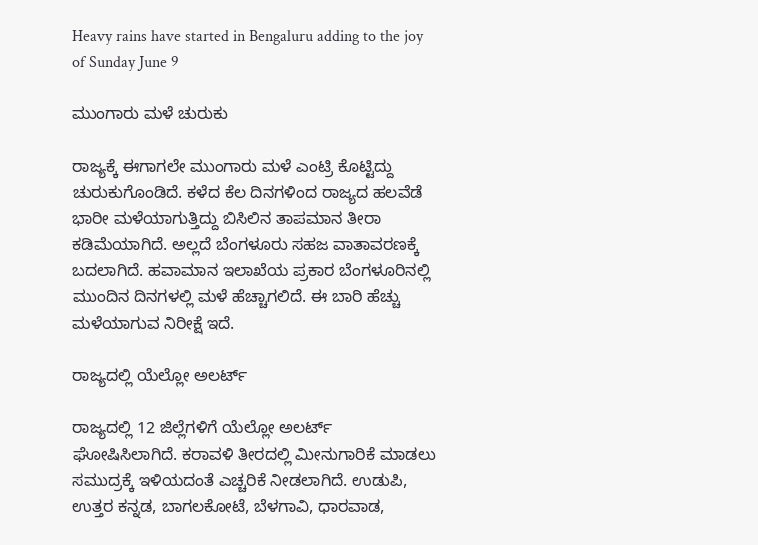Heavy rains have started in Bengaluru adding to the joy of Sunday June 9

ಮುಂಗಾರು ಮಳೆ ಚುರುಕು

ರಾಜ್ಯಕ್ಕೆ ಈಗಾಗಲೇ ಮುಂಗಾರು ಮಳೆ ಎಂಟ್ರಿ ಕೊಟ್ಟಿದ್ದು ಚುರುಕುಗೊಂಡಿದೆ. ಕಳೆದ ಕೆಲ ದಿನಗಳಿಂದ ರಾಜ್ಯದ ಹಲವೆಡೆ ಭಾರೀ ಮಳೆಯಾಗುತ್ತಿದ್ದು ಬಿಸಿಲಿನ ತಾಪಮಾನ ತೀರಾ ಕಡಿಮೆಯಾಗಿದೆ. ಅಲ್ಲದೆ ಬೆಂಗಳೂರು ಸಹಜ ವಾತಾವರಣಕ್ಕೆ ಬದಲಾಗಿದೆ. ಹವಾಮಾನ ಇಲಾಖೆಯ ಪ್ರಕಾರ ಬೆಂಗಳೂರಿನಲ್ಲಿ ಮುಂದಿನ ದಿನಗಳಲ್ಲಿ ಮಳೆ ಹೆಚ್ಚಾಗಲಿದೆ. ಈ ಬಾರಿ ಹೆಚ್ಚು ಮಳೆಯಾಗುವ ನಿರೀಕ್ಷೆ ಇದೆ.

ರಾಜ್ಯದಲ್ಲಿ ಯೆಲ್ಲೋ ಅಲರ್ಟ್

ರಾಜ್ಯದಲ್ಲಿ 12 ಜಿಲ್ಲೆಗಳಿಗೆ ಯೆಲ್ಲೋ ಅಲರ್ಟ್ ಘೋಷಿಸಿಲಾಗಿದೆ. ಕರಾವಳಿ ತೀರದಲ್ಲಿ ಮೀನುಗಾರಿಕೆ ಮಾಡಲು ಸಮುದ್ರಕ್ಕೆ ಇಳಿಯದಂತೆ ಎಚ್ಚರಿಕೆ ನೀಡಲಾಗಿದೆ. ಉಡುಪಿ, ಉತ್ತರ ಕನ್ನಡ, ಬಾಗಲಕೋಟೆ, ಬೆಳಗಾವಿ, ಧಾರವಾಡ,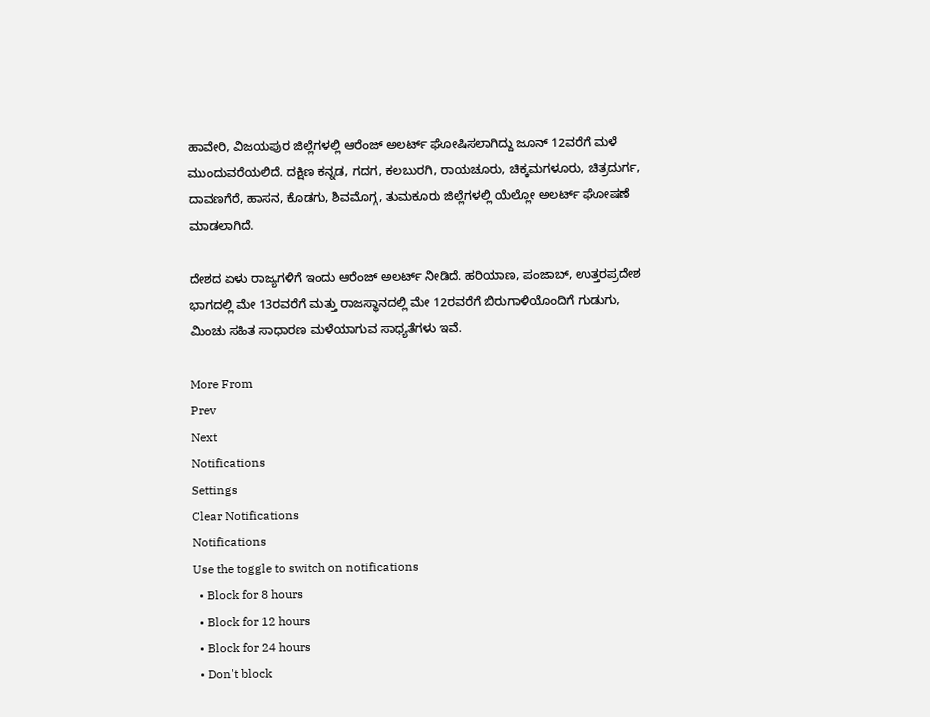ಹಾವೇರಿ, ವಿಜಯಪುರ ಜಿಲ್ಲೆಗಳಲ್ಲಿ ಆರೆಂಜ್ ಅಲರ್ಟ್ ಘೋಷಿಸಲಾಗಿದ್ದು ಜೂನ್ 12ವರೆಗೆ ಮಳೆ ಮುಂದುವರೆಯಲಿದೆ. ದಕ್ಷಿಣ ಕನ್ನಡ, ಗದಗ, ಕಲಬುರಗಿ, ರಾಯಚೂರು, ಚಿಕ್ಕಮಗಳೂರು, ಚಿತ್ರದುರ್ಗ, ದಾವಣಗೆರೆ, ಹಾಸನ, ಕೊಡಗು, ಶಿವಮೊಗ್ಗ, ತುಮಕೂರು ಜಿಲ್ಲೆಗಳಲ್ಲಿ ಯೆಲ್ಲೋ ಅಲರ್ಟ್ ಘೋಷಣೆ ಮಾಡಲಾಗಿದೆ.

ದೇಶದ ಏಳು ರಾಜ್ಯಗಳಿಗೆ ಇಂದು ಆರೆಂಜ್ ಅಲರ್ಟ್ ನೀಡಿದೆ. ಹರಿಯಾಣ, ಪಂಜಾಬ್, ಉತ್ತರಪ್ರದೇಶ ಭಾಗದಲ್ಲಿ ಮೇ 13ರವರೆಗೆ ಮತ್ತು ರಾಜಸ್ಥಾನದಲ್ಲಿ ಮೇ 12ರವರೆಗೆ ಬಿರುಗಾಳಿಯೊಂದಿಗೆ ಗುಡುಗು, ಮಿಂಚು ಸಹಿತ ಸಾಧಾರಣ ಮಳೆಯಾಗುವ ಸಾಧ್ಯತೆಗಳು ಇವೆ.

More From
Prev
Next
Notifications
Settings
Clear Notifications
Notifications
Use the toggle to switch on notifications
  • Block for 8 hours
  • Block for 12 hours
  • Block for 24 hours
  • Don't block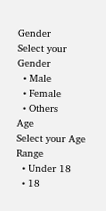Gender
Select your Gender
  • Male
  • Female
  • Others
Age
Select your Age Range
  • Under 18
  • 18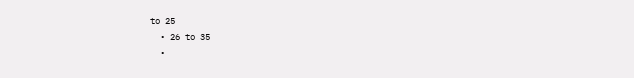to 25
  • 26 to 35
  •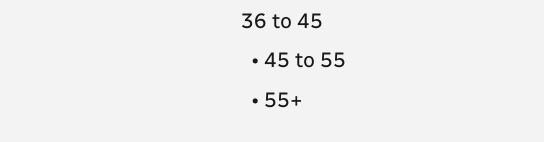36 to 45
  • 45 to 55
  • 55+